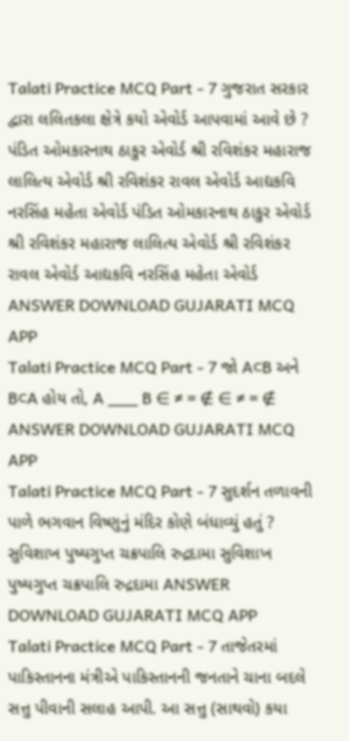Talati Practice MCQ Part - 7 ગુજરાત સરકાર દ્વારા લલિતકલા ક્ષેત્રે કયો એવોર્ડ આપવામાં આવે છે ? પંડિત ઓમકારનાથ ઠાકુર એવોર્ડ શ્રી રવિશંકર મહારાજ લાલિત્ય એવોર્ડ શ્રી રવિશંકર રાવલ એવોર્ડ આદ્યકવિ નરસિંહ મહેતા એવોર્ડ પંડિત ઓમકારનાથ ઠાકુર એવોર્ડ શ્રી રવિશંકર મહારાજ લાલિત્ય એવોર્ડ શ્રી રવિશંકર રાવલ એવોર્ડ આદ્યકવિ નરસિંહ મહેતા એવોર્ડ ANSWER DOWNLOAD GUJARATI MCQ APP
Talati Practice MCQ Part - 7 જો A⊂B અને B⊂A હોય તો, A ___ B ∈ ≠ = ∉ ∈ ≠ = ∉ ANSWER DOWNLOAD GUJARATI MCQ APP
Talati Practice MCQ Part - 7 સુદર્શન તળાવની પાળે ભગવાન વિષ્ણુનું મંદિર કોણે બંધાવ્યું હતું ? સુવિશાખ પુષ્યગુપ્ત ચક્રપાલિ રુદ્રદામા સુવિશાખ પુષ્યગુપ્ત ચક્રપાલિ રુદ્રદામા ANSWER DOWNLOAD GUJARATI MCQ APP
Talati Practice MCQ Part - 7 તાજેતરમાં પાકિસ્તાનના મંત્રીએ પાકિસ્તાનની જનતાને ચાના બદલે સત્તુ પીવાની સલાહ આપી. આ સત્તુ (સાથવો) કયા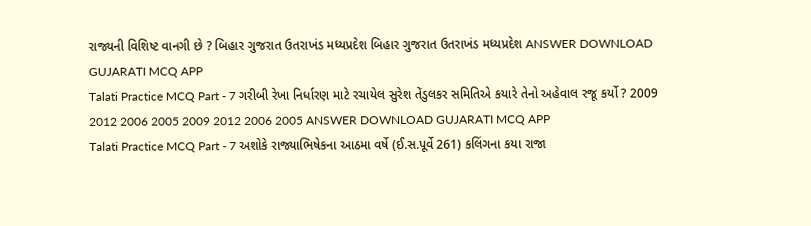રાજ્યની વિશિષ્ટ વાનગી છે ? બિહાર ગુજરાત ઉતરાખંડ મધ્યપ્રદેશ બિહાર ગુજરાત ઉતરાખંડ મધ્યપ્રદેશ ANSWER DOWNLOAD GUJARATI MCQ APP
Talati Practice MCQ Part - 7 ગરીબી રેખા નિર્ધારણ માટે રચાયેલ સુરેશ તેંડુલકર સમિતિએ કયારે તેનો અહેવાલ રજૂ કર્યો ? 2009 2012 2006 2005 2009 2012 2006 2005 ANSWER DOWNLOAD GUJARATI MCQ APP
Talati Practice MCQ Part - 7 અશોકે રાજ્યાભિષેકના આઠમા વર્ષે (ઈ.સ.પૂર્વે 261) કલિંગના કયા રાજા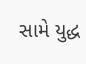સામે યુદ્ધ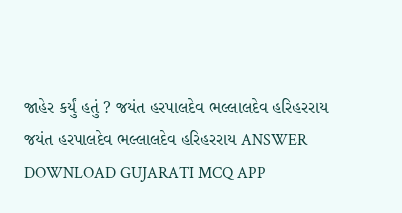જાહેર કર્યું હતું ? જયંત હરપાલદેવ ભલ્લાલદેવ હરિહરરાય જયંત હરપાલદેવ ભલ્લાલદેવ હરિહરરાય ANSWER DOWNLOAD GUJARATI MCQ APP